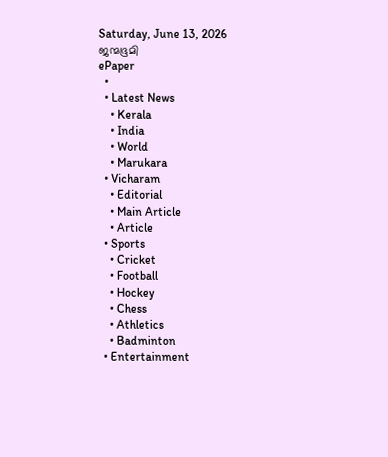Saturday, June 13, 2026
ജന്മഭൂമി
ePaper
  •
  • Latest News
    • Kerala
    • India
    • World
    • Marukara
  • Vicharam
    • Editorial
    • Main Article
    • Article
  • Sports
    • Cricket
    • Football
    • Hockey
    • Chess
    • Athletics
    • Badminton
  • Entertainment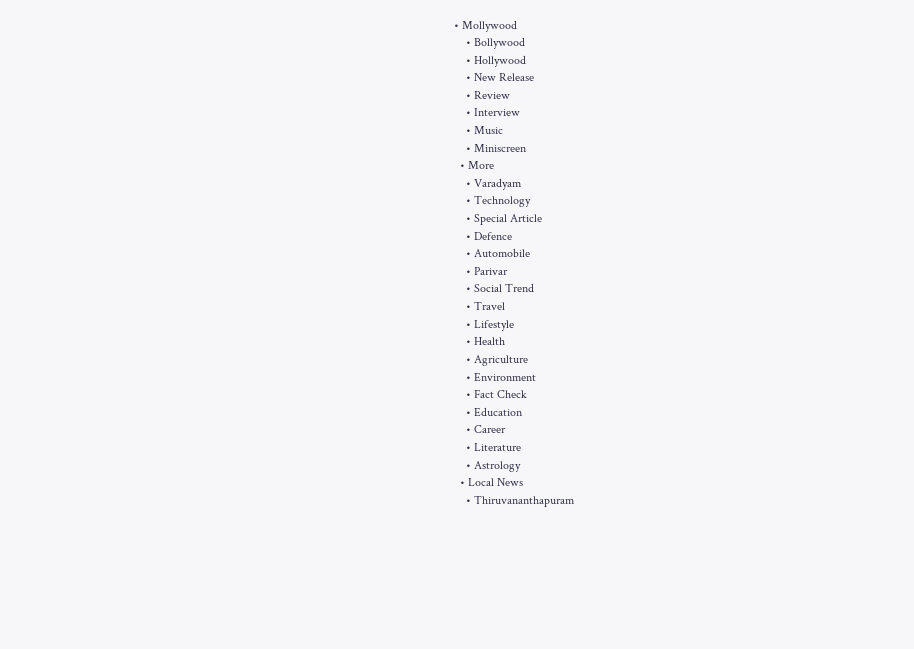• Mollywood
    • Bollywood
    • Hollywood
    • New Release
    • Review
    • Interview
    • Music
    • Miniscreen
  • More
    • Varadyam
    • Technology
    • Special Article
    • Defence
    • Automobile
    • Parivar
    • Social Trend
    • Travel
    • Lifestyle
    • Health
    • Agriculture
    • Environment
    • Fact Check
    • Education
    • Career
    • Literature
    • Astrology
  • Local News
    • Thiruvananthapuram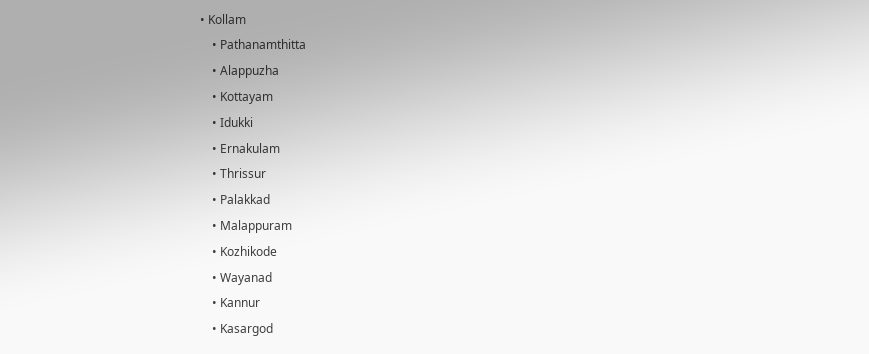• Kollam
    • Pathanamthitta
    • Alappuzha
    • Kottayam
    • Idukki
    • Ernakulam
    • Thrissur
    • Palakkad
    • Malappuram
    • Kozhikode
    • Wayanad
    • Kannur
    • Kasargod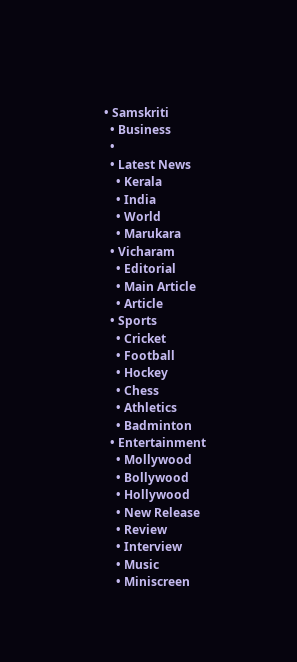• Samskriti
  • Business
  •
  • Latest News
    • Kerala
    • India
    • World
    • Marukara
  • Vicharam
    • Editorial
    • Main Article
    • Article
  • Sports
    • Cricket
    • Football
    • Hockey
    • Chess
    • Athletics
    • Badminton
  • Entertainment
    • Mollywood
    • Bollywood
    • Hollywood
    • New Release
    • Review
    • Interview
    • Music
    • Miniscreen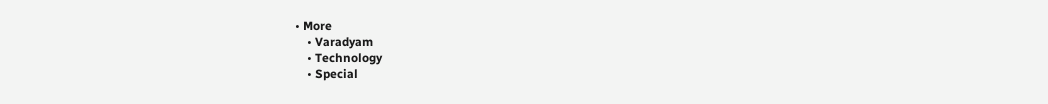• More
    • Varadyam
    • Technology
    • Special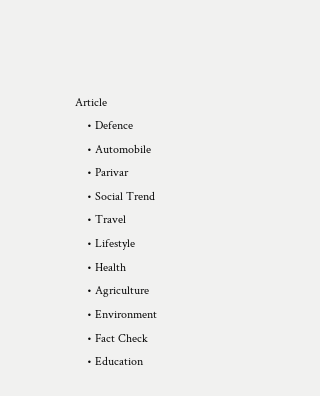Article
    • Defence
    • Automobile
    • Parivar
    • Social Trend
    • Travel
    • Lifestyle
    • Health
    • Agriculture
    • Environment
    • Fact Check
    • Education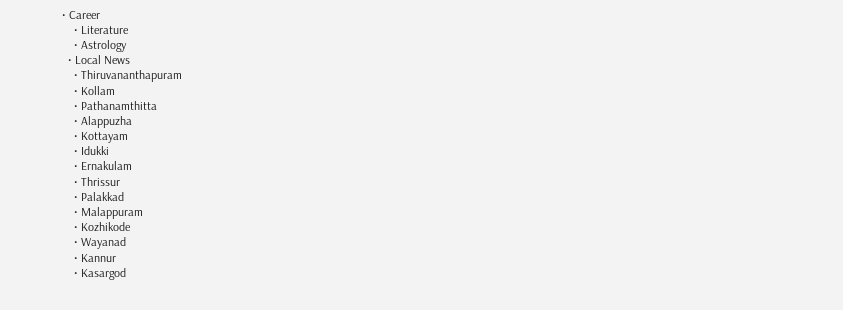• Career
    • Literature
    • Astrology
  • Local News
    • Thiruvananthapuram
    • Kollam
    • Pathanamthitta
    • Alappuzha
    • Kottayam
    • Idukki
    • Ernakulam
    • Thrissur
    • Palakkad
    • Malappuram
    • Kozhikode
    • Wayanad
    • Kannur
    • Kasargod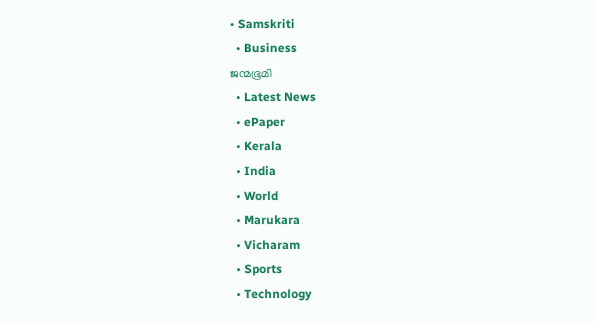• Samskriti
  • Business
ജന്മഭൂമി
  • Latest News
  • ePaper
  • Kerala
  • India
  • World
  • Marukara
  • Vicharam
  • Sports
  • Technology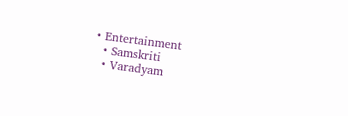• Entertainment
  • Samskriti
  • Varadyam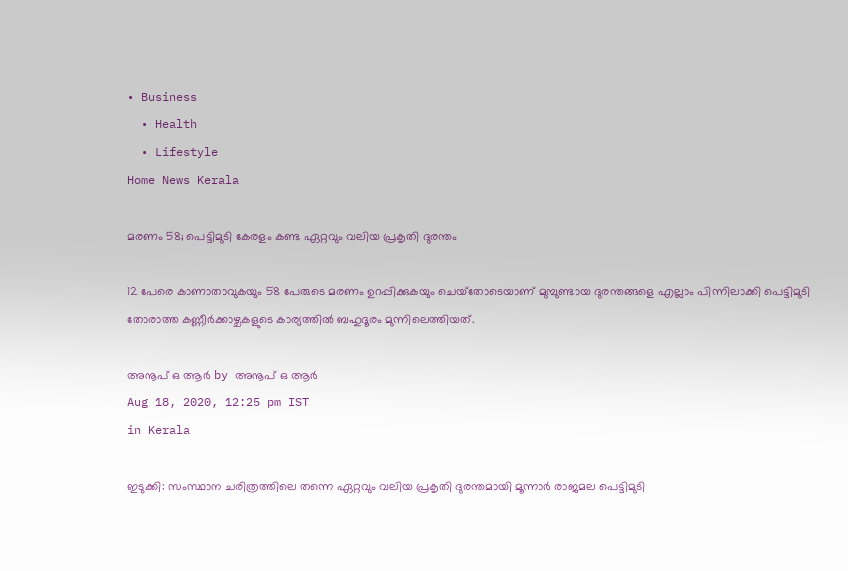• Business
  • Health
  • Lifestyle
Home News Kerala

മരണം 58; പെട്ടിമുടി കേരളം കണ്ട ഏറ്റവും വലിയ പ്രകൃതി ദുരന്തം

12 പേരെ കാണാതാവുകയും 58 പേരുടെ മരണം ഉറപ്പിക്കുകയും ചെയ്‌തോടെയാണ് മുമ്പുണ്ടായ ദുരന്തങ്ങളെ എല്ലാം പിന്നിലാക്കി പെട്ടിമുടി തോരാത്ത കണ്ണീര്‍ക്കാഴ്ചകളുടെ കാര്യത്തില്‍ ബഹുദൂരം മുന്നിലെത്തിയത്.

അനൂപ് ഒ ആര്‍ by അനൂപ് ഒ ആര്‍
Aug 18, 2020, 12:25 pm IST
in Kerala

ഇടുക്കി: സംസ്ഥാന ചരിത്രത്തിലെ തന്നെ ഏറ്റവും വലിയ പ്രകൃതി ദുരന്തമായി മൂന്നാര്‍ രാജമല പെട്ടിമുടി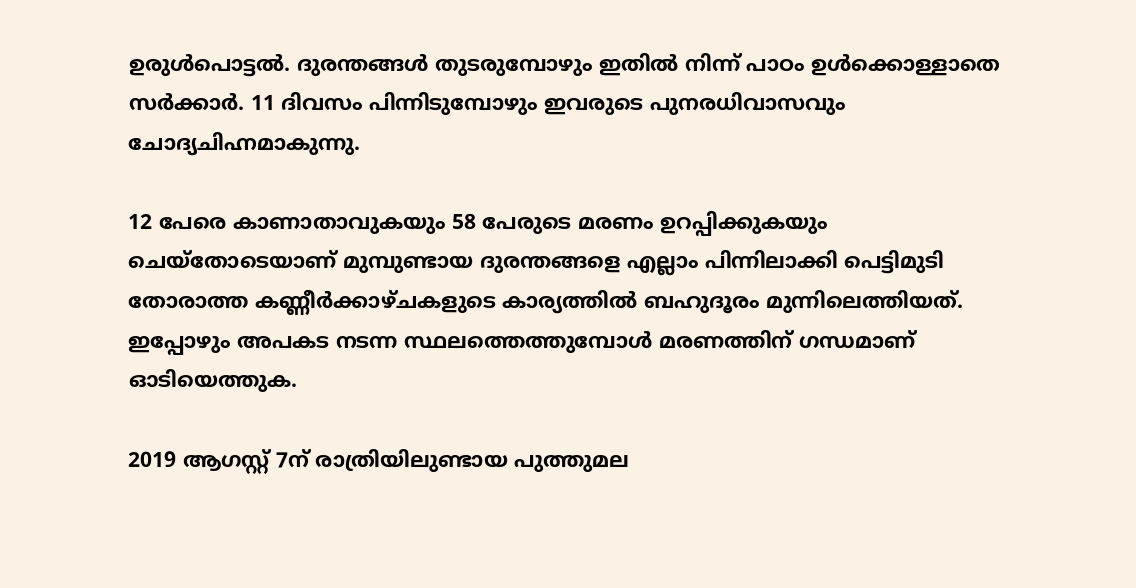ഉരുള്‍പൊട്ടല്‍. ദുരന്തങ്ങള്‍ തുടരുമ്പോഴും ഇതില്‍ നിന്ന് പാഠം ഉള്‍ക്കൊള്ളാതെ സര്‍ക്കാര്‍. 11 ദിവസം പിന്നിടുമ്പോഴും ഇവരുടെ പുനരധിവാസവും ചോദ്യചിഹ്നമാകുന്നു.

12 പേരെ കാണാതാവുകയും 58 പേരുടെ മരണം ഉറപ്പിക്കുകയും ചെയ്‌തോടെയാണ് മുമ്പുണ്ടായ ദുരന്തങ്ങളെ എല്ലാം പിന്നിലാക്കി പെട്ടിമുടി തോരാത്ത കണ്ണീര്‍ക്കാഴ്ചകളുടെ കാര്യത്തില്‍ ബഹുദൂരം മുന്നിലെത്തിയത്. ഇപ്പോഴും അപകട നടന്ന സ്ഥലത്തെത്തുമ്പോള്‍ മരണത്തിന് ഗന്ധമാണ് ഓടിയെത്തുക.

2019 ആഗസ്റ്റ് 7ന് രാത്രിയിലുണ്ടായ പുത്തുമല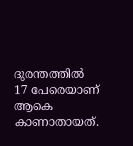ദുരന്തത്തില്‍ 17 പേരെയാണ് ആകെ കാണാതായത്.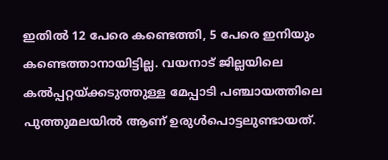ഇതില്‍ 12 പേരെ കണ്ടെത്തി, 5 പേരെ ഇനിയും കണ്ടെത്താനായിട്ടില്ല. വയനാട് ജില്ലയിലെ കല്‍പ്പറ്റയ്‌ക്കടുത്തുള്ള മേപ്പാടി പഞ്ചായത്തിലെ പുത്തുമലയില്‍ ആണ് ഉരുള്‍പൊട്ടലുണ്ടായത്.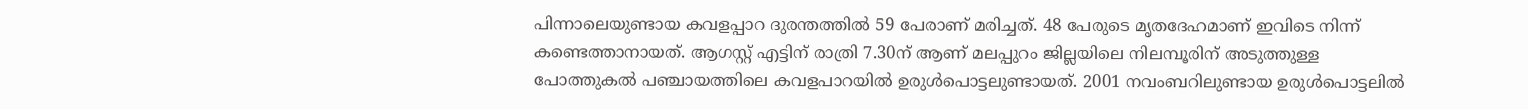പിന്നാലെയുണ്ടായ കവളപ്പാറ ദുരന്തത്തില്‍ 59 പേരാണ് മരിച്ചത്. 48 പേരുടെ മൃതദേഹമാണ് ഇവിടെ നിന്ന് കണ്ടെത്താനായത്. ആഗസ്റ്റ് എട്ടിന് രാത്രി 7.30ന് ആണ് മലപ്പുറം ജില്ലയിലെ നിലമ്പൂരിന് അടുത്തുള്ള പോത്തുകല്‍ പഞ്ചായത്തിലെ കവളപാറയില്‍ ഉരുള്‍പൊട്ടലുണ്ടായത്. 2001 നവംബറിലുണ്ടായ ഉരുള്‍പൊട്ടലില്‍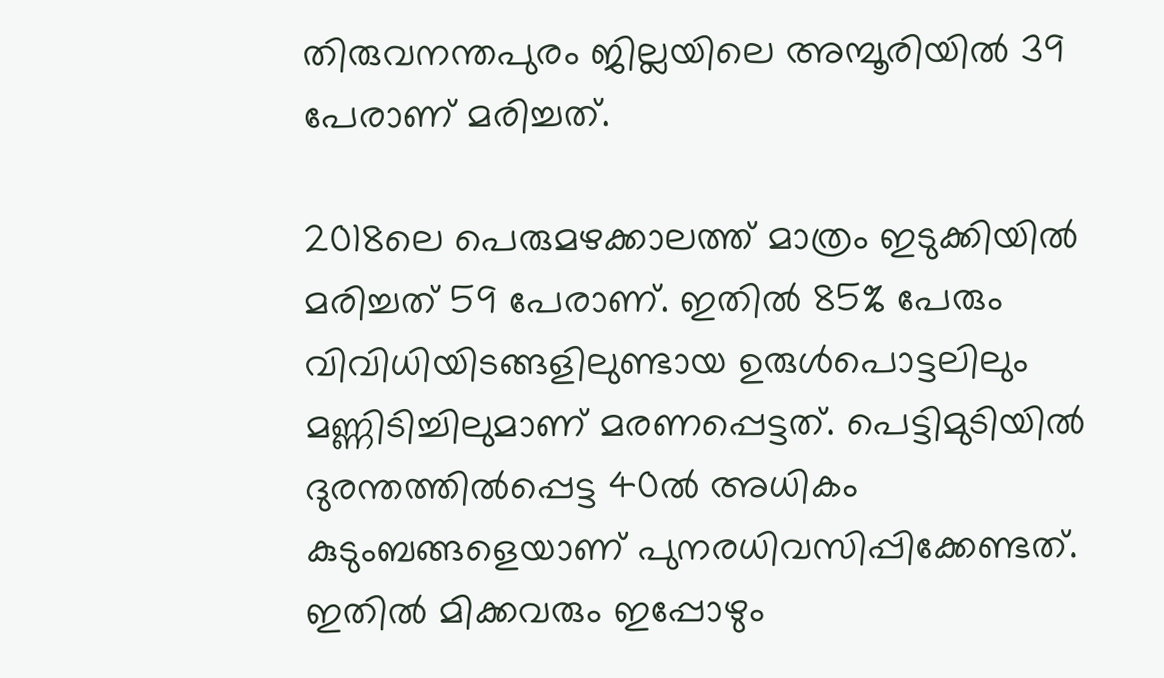തിരുവനന്തപുരം ജില്ലയിലെ അമ്പൂരിയില്‍ 39 പേരാണ് മരിച്ചത്.

2018ലെ പെരുമഴക്കാലത്ത് മാത്രം ഇടുക്കിയില്‍ മരിച്ചത് 59 പേരാണ്. ഇതില്‍ 85% പേരും വിവിധിയിടങ്ങളിലുണ്ടായ ഉരുള്‍പൊട്ടലിലും മണ്ണിടിച്ചിലുമാണ് മരണപ്പെട്ടത്. പെട്ടിമുടിയില്‍ ദുരന്തത്തില്‍പ്പെട്ട 40ല്‍ അധികം കുടുംബങ്ങളെയാണ് പുനരധിവസിപ്പിക്കേണ്ടത്. ഇതില്‍ മിക്കവരും ഇപ്പോഴും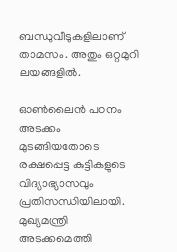ബന്ധുവീടുകളിലാണ് താമസം. അതും ഒറ്റമുറി ലയങ്ങളില്‍.

ഓണ്‍ലൈന്‍ പഠനം അടക്കം മുടങ്ങിയതോടെ രക്ഷപ്പെട്ട കുട്ടികളുടെ വിദ്യാഭ്യാസവും പ്രതിസന്ധിയിലായി. മുഖ്യമന്ത്രി അടക്കമെത്തി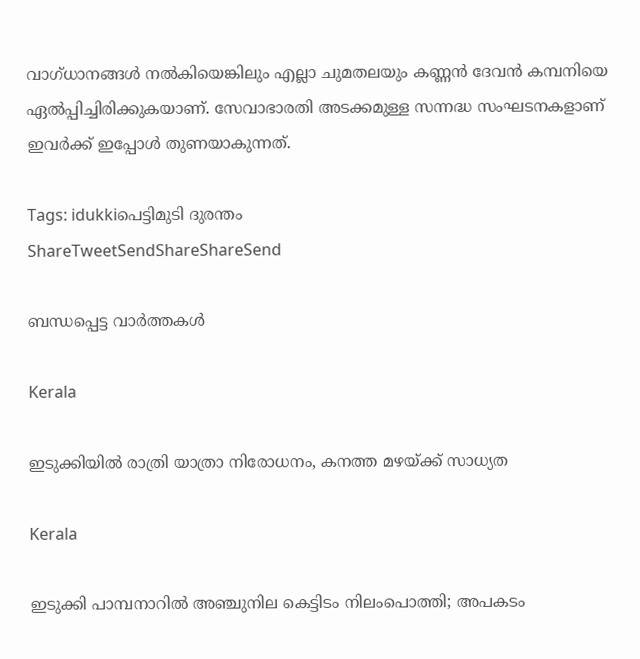വാഗ്ധാനങ്ങള്‍ നല്‍കിയെങ്കിലും എല്ലാ ചുമതലയും കണ്ണന്‍ ദേവന്‍ കമ്പനിയെ ഏല്‍പ്പിച്ചിരിക്കുകയാണ്. സേവാഭാരതി അടക്കമുള്ള സന്നദ്ധ സംഘടനകളാണ് ഇവര്‍ക്ക് ഇപ്പോള്‍ തുണയാകുന്നത്.

Tags: idukkiപെട്ടിമുടി ദുരന്തം
ShareTweetSendShareShareSend

ബന്ധപ്പെട്ട വാര്‍ത്തകള്‍

Kerala

ഇടുക്കിയില്‍ രാത്രി യാത്രാ നിരോധനം, കനത്ത മഴയ്‌ക്ക് സാധ്യത

Kerala

ഇടുക്കി പാമ്പനാറിൽ അഞ്ചുനില കെട്ടിടം നിലംപൊത്തി; അപകടം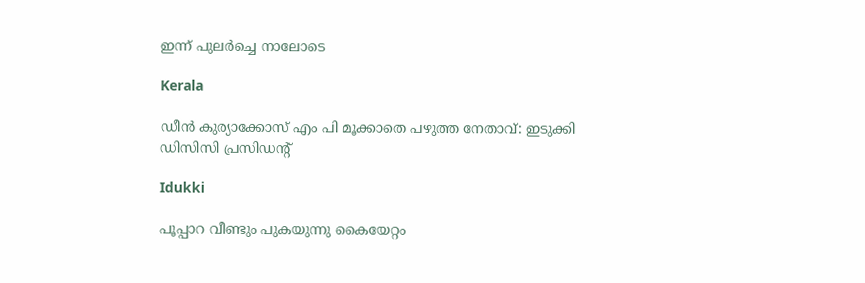ഇന്ന് പുലർച്ചെ നാലോടെ

Kerala

ഡീന്‍ കുര്യാക്കോസ് എം പി മൂക്കാതെ പഴുത്ത നേതാവ്: ഇടുക്കി ഡിസിസി പ്രസിഡന്റ്

Idukki

പൂപ്പാറ വീണ്ടും പുകയുന്നു കൈയേറ്റം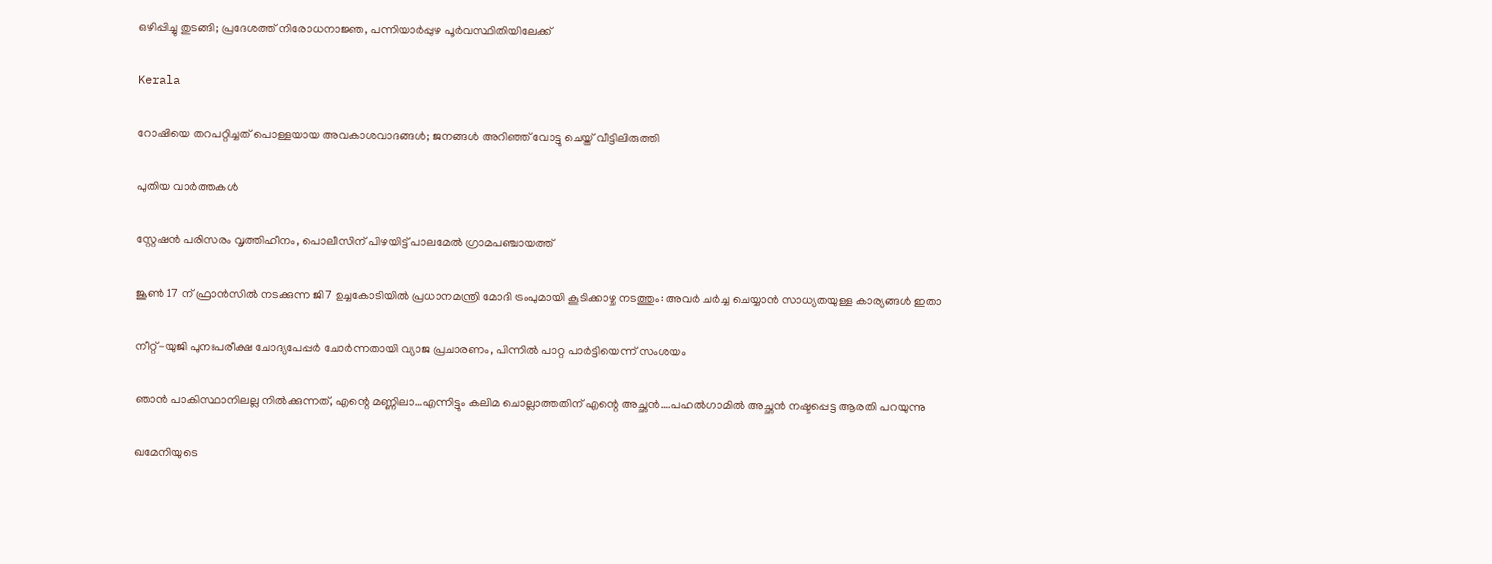ഒഴിപ്പിച്ചു തുടങ്ങി; പ്രദേശത്ത് നിരോധനാജ്ഞ, പന്നിയാര്‍പ്പുഴ പൂര്‍വസ്ഥിതിയിലേക്ക്

Kerala

റോഷിയെ തറപറ്റിച്ചത് പൊള്ളയായ അവകാശവാദങ്ങള്‍; ജനങ്ങള്‍ അറിഞ്ഞ് വോട്ടു ചെയ്ത് വീട്ടിലിരുത്തി

പുതിയ വാര്‍ത്തകള്‍

സ്റ്റേഷന്‍ പരിസരം വൃത്തിഹീനം, പൊലീസിന് പിഴയിട്ട് പാലമേല്‍ ഗ്രാമപഞ്ചായത്ത്

ജൂൺ 17 ന് ഫ്രാൻസിൽ നടക്കുന്ന ജി7 ഉച്ചകോടിയിൽ പ്രധാനമന്ത്രി മോദി ട്രംപുമായി കൂടിക്കാഴ്ച നടത്തും: അവർ ചർച്ച ചെയ്യാൻ സാധ്യതയുള്ള കാര്യങ്ങൾ ഇതാ

നീറ്റ്-യുജി പുനഃപരീക്ഷ ചോദ്യപേപ്പര്‍ ചോര്‍ന്നതായി വ്യാജ പ്രചാരണം, പിന്നില്‍ പാറ്റ പാര്‍ട്ടിയെന്ന് സംശയം

ഞാന്‍ പാകിസ്ഥാനിലല്ല നില്‍ക്കുന്നത്, എന്റെ മണ്ണിലാ…എന്നിട്ടും കലിമ ചൊല്ലാത്തതിന് എന്റെ അച്ഛന്‍….പഹല്‍ഗാമില്‍ അച്ഛന്‍ നഷ്ടപ്പെട്ട ആരതി പറയുന്നു

ഖമേനിയുടെ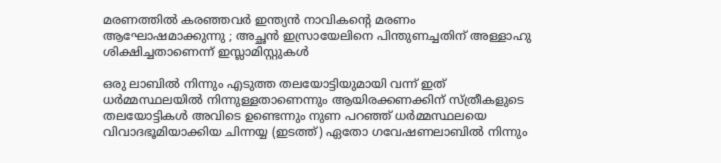മരണത്തിൽ കരഞ്ഞവർ ഇന്ത്യൻ നാവികന്റെ മരണം ആഘോഷമാക്കുന്നു ; അച്ഛൻ ഇസ്രായേലിനെ പിന്തുണച്ചതിന് അള്ളാഹു ശിക്ഷിച്ചതാണെന്ന് ഇസ്ലാമിസ്റ്റുകൾ

ഒരു ലാബില്‍ നിന്നും എടുത്ത തലയോട്ടിയുമായി വന്ന് ഇത് ധര്‍മ്മസ്ഥലയില്‍ നിന്നുള്ളതാണെന്നും ആയിരക്കണക്കിന് സ്ത്രീകളുടെ തലയോട്ടികള്‍ അവിടെ ഉണ്ടെന്നും നുണ പറഞ്ഞ് ധര്‍മ്മസ്ഥലയെ വിവാദഭൂമിയാക്കിയ ചിന്നയ്യ (ഇടത്ത്) ഏതോ ഗവേഷണലാബില്‍ നിന്നും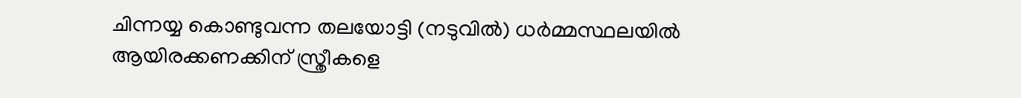ചിന്നയ്യ കൊണ്ടുവന്ന തലയോട്ടി (നടുവില്‍) ധര്‍മ്മസ്ഥലയില്‍ ആയിരക്കണക്കിന് സ്ത്രീകളെ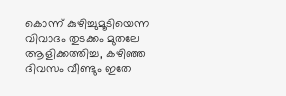കൊന്ന് കുഴിച്ചുമൂടിയെന്ന വിവാദം തുടക്കം മുതലേ ആളിക്കത്തിച്ച, കഴിഞ്ഞ ദിവസം വീണ്ടും ഇതേ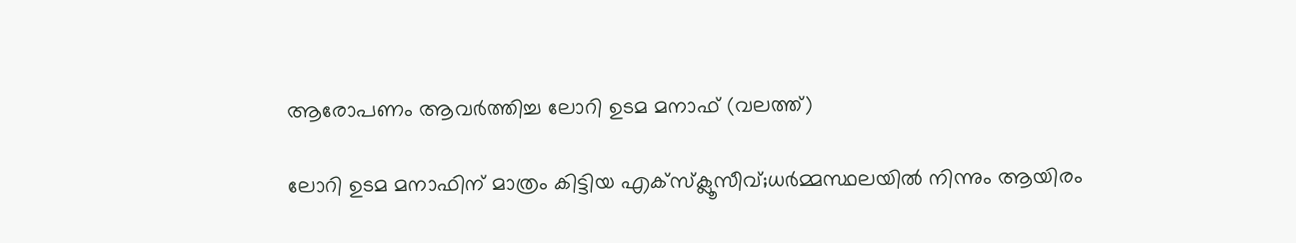ആരോപണം ആവര്‍ത്തിച്ച ലോറി ഉടമ മനാഫ് (വലത്ത്)

ലോറി ഉടമ മനാഫിന് മാത്രം കിട്ടിയ എക്സ്ക്ലൂസീവ്;ധര്‍മ്മസ്ഥലയില്‍ നിന്നും ആയിരം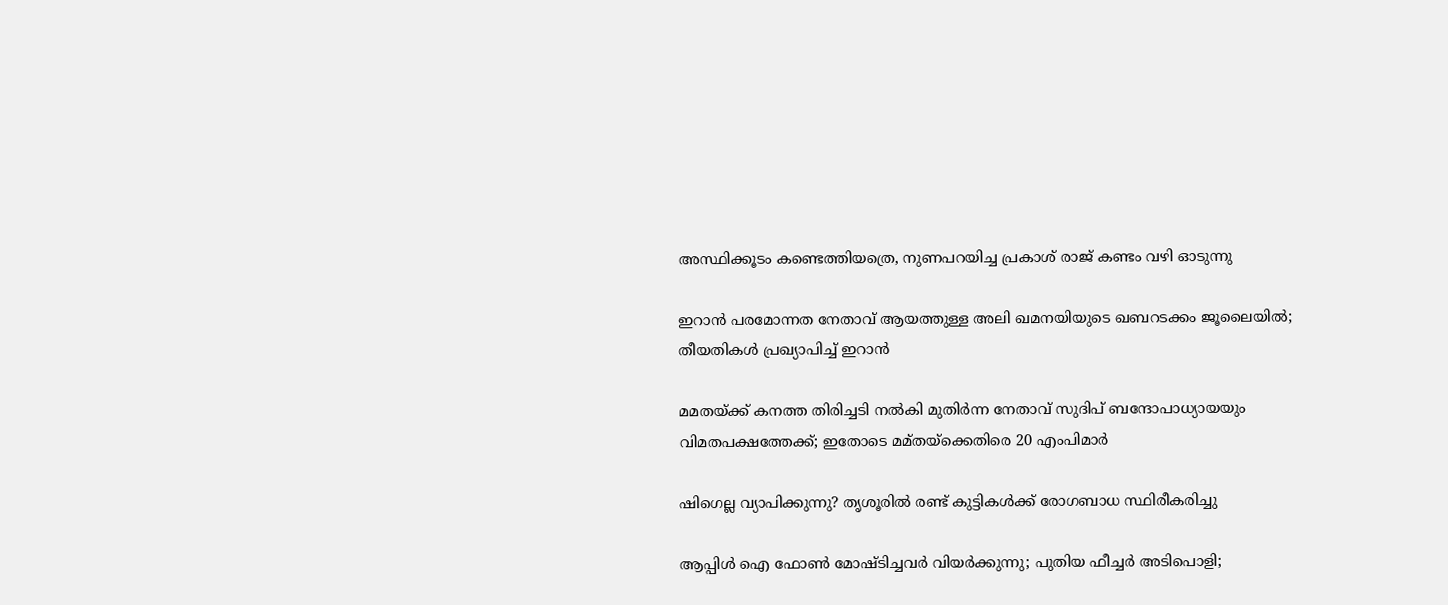അസ്ഥിക്കൂടം കണ്ടെത്തിയത്രെ, നുണപറയിച്ച പ്രകാശ് രാജ് കണ്ടം വഴി ഓടുന്നു

ഇറാൻ പരമോന്നത നേതാവ് ആയത്തുള്ള അലി ഖമനയിയുടെ ഖബറടക്കം ജൂലൈയിൽ; തീയതികൾ പ്രഖ്യാപിച്ച് ഇറാൻ

മമതയ്‌ക്ക് കനത്ത തിരിച്ചടി നൽകി മുതിർന്ന നേതാവ് സുദിപ് ബന്ദോപാധ്യായയും വിമതപക്ഷത്തേക്ക്; ഇതോടെ മമ്‌തയ്‌ക്കെതിരെ 20 എംപിമാർ

ഷിഗെല്ല വ്യാപിക്കുന്നു? തൃശൂരിൽ രണ്ട് കുട്ടികള്‍ക്ക് രോഗബാധ സ്ഥിരീകരിച്ചു

ആപ്പിള്‍ ഐ ഫോണ്‍ മോഷ്ടിച്ചവര്‍ വിയര്‍ക്കുന്നു; പുതിയ ഫീച്ചര്‍ അടിപൊളി;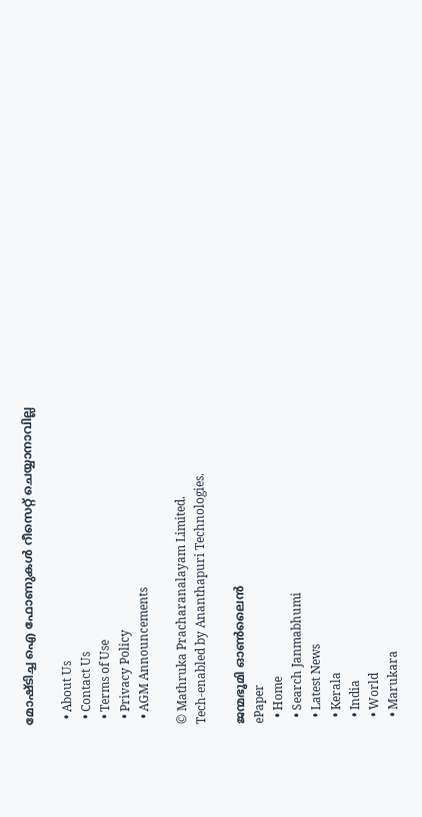മോഷ്ടിച്ച ഐ ഫോണുകള്‍ റീസെറ്റ് ചെയ്യാനാവില്ല

  • About Us
  • Contact Us
  • Terms of Use
  • Privacy Policy
  • AGM Announcements

© Mathruka Pracharanalayam Limited.
Tech-enabled by Ananthapuri Technologies.

ജന്മഭൂമി ഓണ്‍ലൈന്‍
ePaper
  • Home
  • Search Janmabhumi
  • Latest News
  • Kerala
  • India
  • World
  • Marukara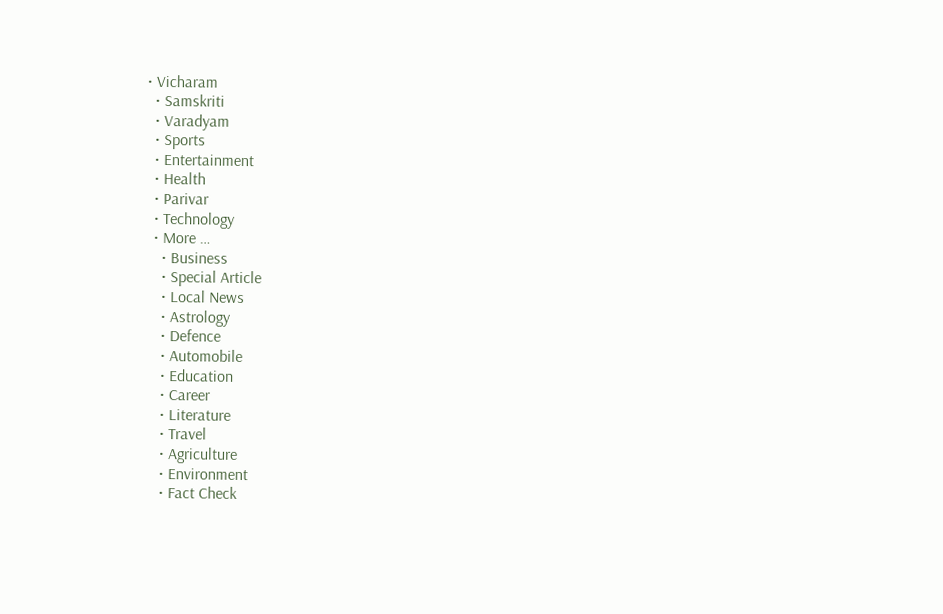• Vicharam
  • Samskriti
  • Varadyam
  • Sports
  • Entertainment
  • Health
  • Parivar
  • Technology
  • More …
    • Business
    • Special Article
    • Local News
    • Astrology
    • Defence
    • Automobile
    • Education
    • Career
    • Literature
    • Travel
    • Agriculture
    • Environment
    • Fact Check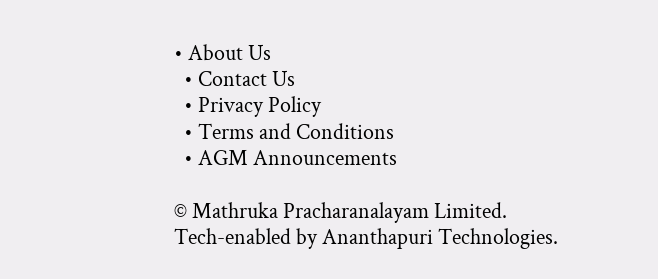• About Us
  • Contact Us
  • Privacy Policy
  • Terms and Conditions
  • AGM Announcements

© Mathruka Pracharanalayam Limited.
Tech-enabled by Ananthapuri Technologies.